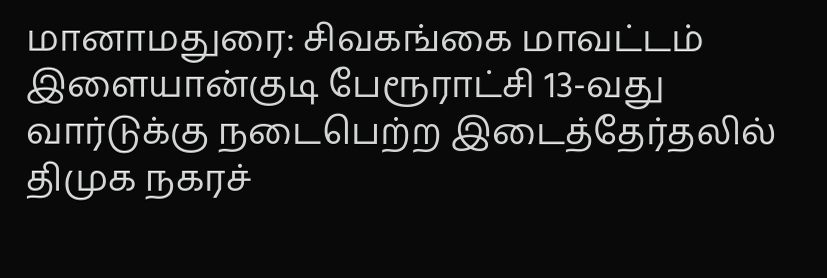மானாமதுரை: சிவகங்கை மாவட்டம் இளையான்குடி பேரூராட்சி 13-வது வார்டுக்கு நடைபெற்ற இடைத்தேர்தலில் திமுக நகரச்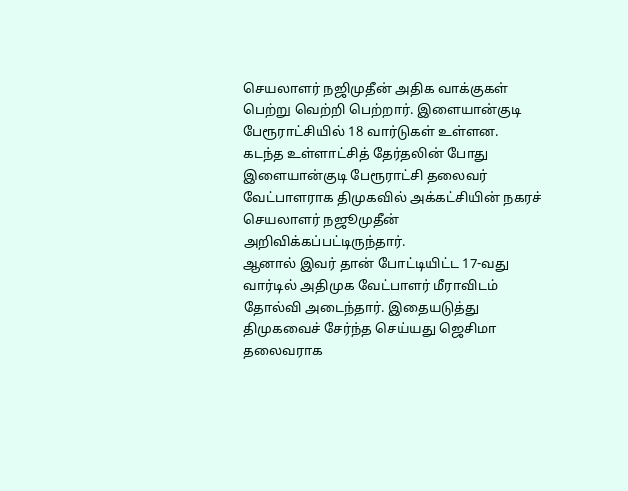செயலாளர் நஜிமுதீன் அதிக வாக்குகள் பெற்று வெற்றி பெற்றார். இளையான்குடி பேரூராட்சியில் 18 வார்டுகள் உள்ளன. கடந்த உள்ளாட்சித் தேர்தலின் போது இளையான்குடி பேரூராட்சி தலைவர் வேட்பாளராக திமுகவில் அக்கட்சியின் நகரச் செயலாளர் நஜூமுதீன் அறிவிக்கப்பட்டிருந்தார்.
ஆனால் இவர் தான் போட்டியிட்ட 17-வது வார்டில் அதிமுக வேட்பாளர் மீராவிடம் தோல்வி அடைந்தார். இதையடுத்து திமுகவைச் சேர்ந்த செய்யது ஜெசிமா தலைவராக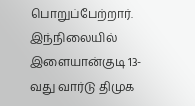பொறுப்பேற்றார். இந்நிலையில் இளையான்குடி 13-வது வார்டு திமுக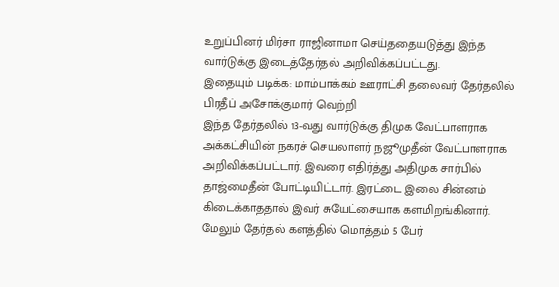உறுப்பினர் மிர்சா ராஜினாமா செய்ததையடுத்து இந்த வார்டுக்கு இடைத்தேர்தல் அறிவிக்கப்பட்டது.
இதையும் படிக்க: மாம்பாக்கம் ஊராட்சி தலைவர் தேர்தலில் பிரதீப் அசோக்குமார் வெற்றி
இந்த தேர்தலில் 13-வது வார்டுக்கு திமுக வேட்பாளராக அக்கட்சியின் நகரச் செயலாளர் நஜூமுதீன் வேட்பாளராக அறிவிக்கப்பட்டார். இவரை எதிர்த்து அதிமுக சார்பில் தாஜ்மைதீன் போட்டியிட்டார். இரட்டை இலை சின்னம் கிடைக்காததால் இவர் சுயேட்சையாக களமிறங்கினார். மேலும் தேர்தல் களத்தில் மொத்தம் 5 பேர்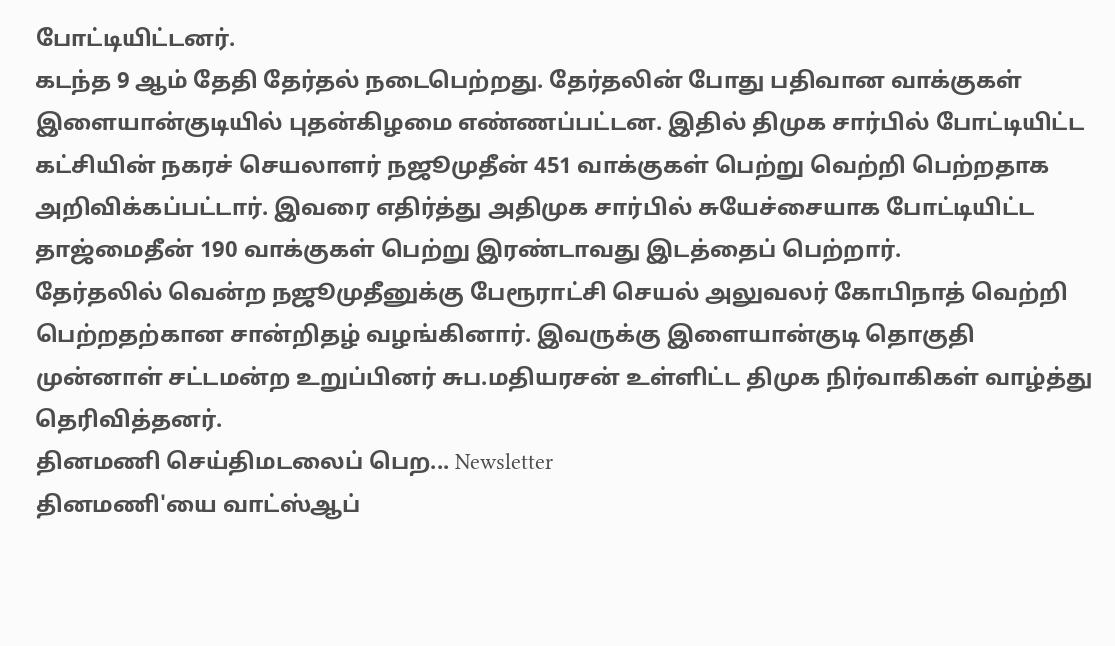போட்டியிட்டனர்.
கடந்த 9 ஆம் தேதி தேர்தல் நடைபெற்றது. தேர்தலின் போது பதிவான வாக்குகள் இளையான்குடியில் புதன்கிழமை எண்ணப்பட்டன. இதில் திமுக சார்பில் போட்டியிட்ட கட்சியின் நகரச் செயலாளர் நஜூமுதீன் 451 வாக்குகள் பெற்று வெற்றி பெற்றதாக அறிவிக்கப்பட்டார். இவரை எதிர்த்து அதிமுக சார்பில் சுயேச்சையாக போட்டியிட்ட தாஜ்மைதீன் 190 வாக்குகள் பெற்று இரண்டாவது இடத்தைப் பெற்றார்.
தேர்தலில் வென்ற நஜூமுதீனுக்கு பேரூராட்சி செயல் அலுவலர் கோபிநாத் வெற்றி பெற்றதற்கான சான்றிதழ் வழங்கினார். இவருக்கு இளையான்குடி தொகுதி முன்னாள் சட்டமன்ற உறுப்பினர் சுப.மதியரசன் உள்ளிட்ட திமுக நிர்வாகிகள் வாழ்த்து தெரிவித்தனர்.
தினமணி செய்திமடலைப் பெற... Newsletter
தினமணி'யை வாட்ஸ்ஆப்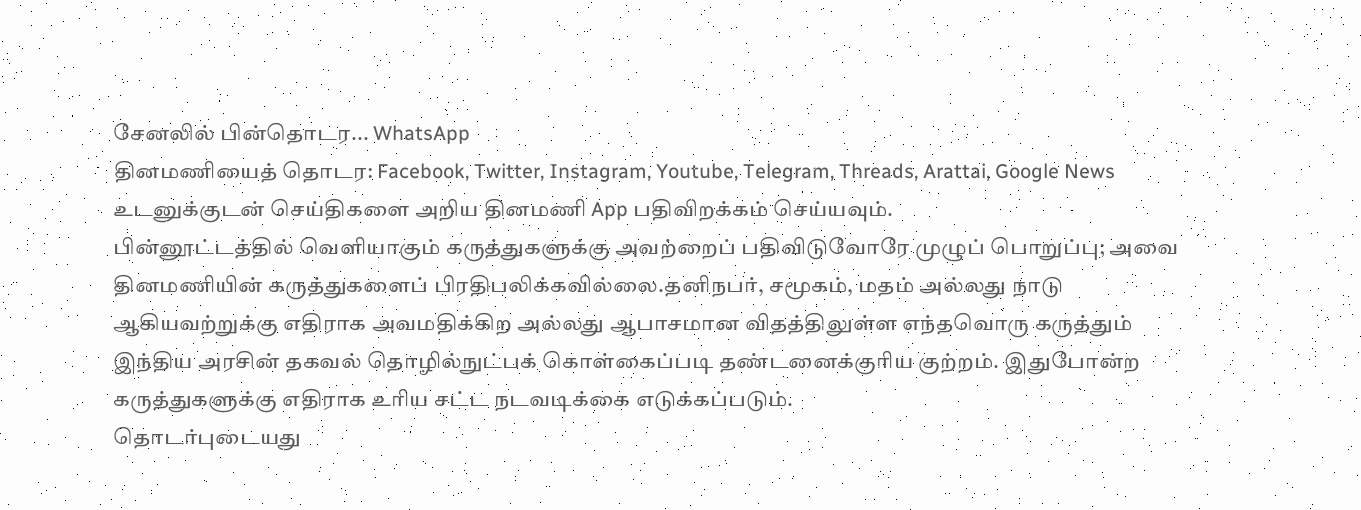சேனலில் பின்தொடர... WhatsApp
தினமணியைத் தொடர: Facebook, Twitter, Instagram, Youtube, Telegram, Threads, Arattai, Google News
உடனுக்குடன் செய்திகளை அறிய தினமணி App பதிவிறக்கம் செய்யவும்.
பின்னூட்டத்தில் வெளியாகும் கருத்துகளுக்கு அவற்றைப் பதிவிடுவோரே முழுப் பொறுப்பு; அவை தினமணியின் கருத்துகளைப் பிரதிபலிக்கவில்லை.தனிநபர், சமூகம், மதம் அல்லது நாடு ஆகியவற்றுக்கு எதிராக அவமதிக்கிற அல்லது ஆபாசமான விதத்திலுள்ள எந்தவொரு கருத்தும் இந்திய அரசின் தகவல் தொழில்நுட்பக் கொள்கைப்படி தண்டனைக்குரிய குற்றம். இதுபோன்ற கருத்துகளுக்கு எதிராக உரிய சட்ட நடவடிக்கை எடுக்கப்படும்.
தொடர்புடையது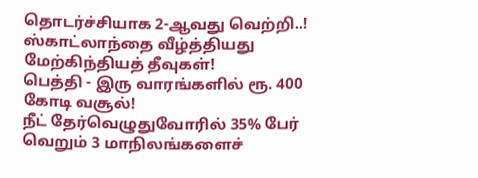தொடர்ச்சியாக 2-ஆவது வெற்றி..! ஸ்காட்லாந்தை வீழ்த்தியது மேற்கிந்தியத் தீவுகள்!
பெத்தி - இரு வாரங்களில் ரூ. 400 கோடி வசூல்!
நீட் தேர்வெழுதுவோரில் 35% பேர் வெறும் 3 மாநிலங்களைச்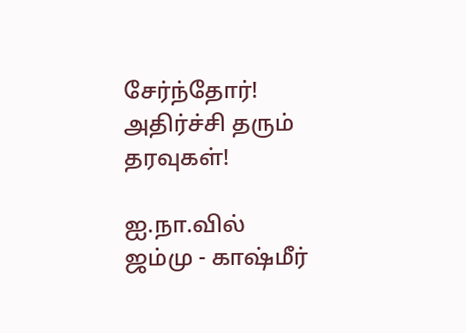சேர்ந்தோர்! அதிர்ச்சி தரும் தரவுகள்!

ஐ.நா.வில் ஜம்மு - காஷ்மீர்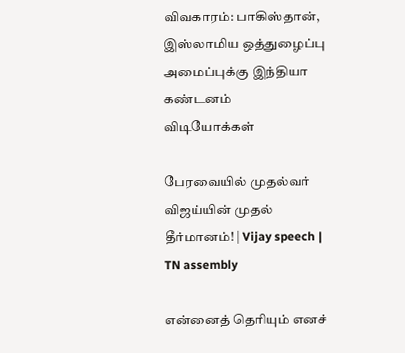விவகாரம்: பாகிஸ்தான், இஸ்லாமிய ஒத்துழைப்பு அமைப்புக்கு இந்தியா கண்டனம்
விடியோக்கள்

பேரவையில் முதல்வர் விஜய்யின் முதல் தீர்மானம்! | Vijay speech | TN assembly

என்னைத் தெரியும் எனச்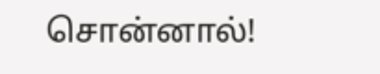சொன்னால்!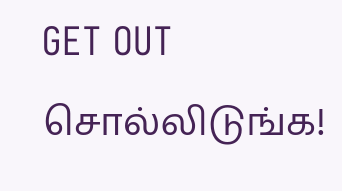GET OUT சொல்லிடுங்க!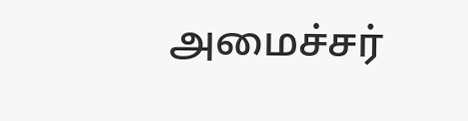அமைச்சர்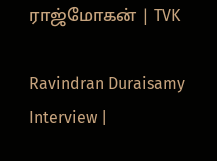ராஜ்மோகன் | TVK

Ravindran Duraisamy Interview |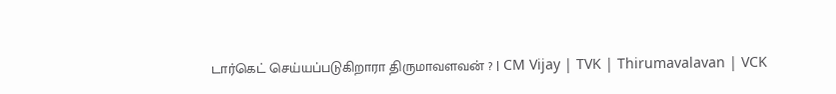டார்கெட் செய்யப்படுகிறாரா திருமாவளவன் ? | CM Vijay | TVK | Thirumavalavan | VCK